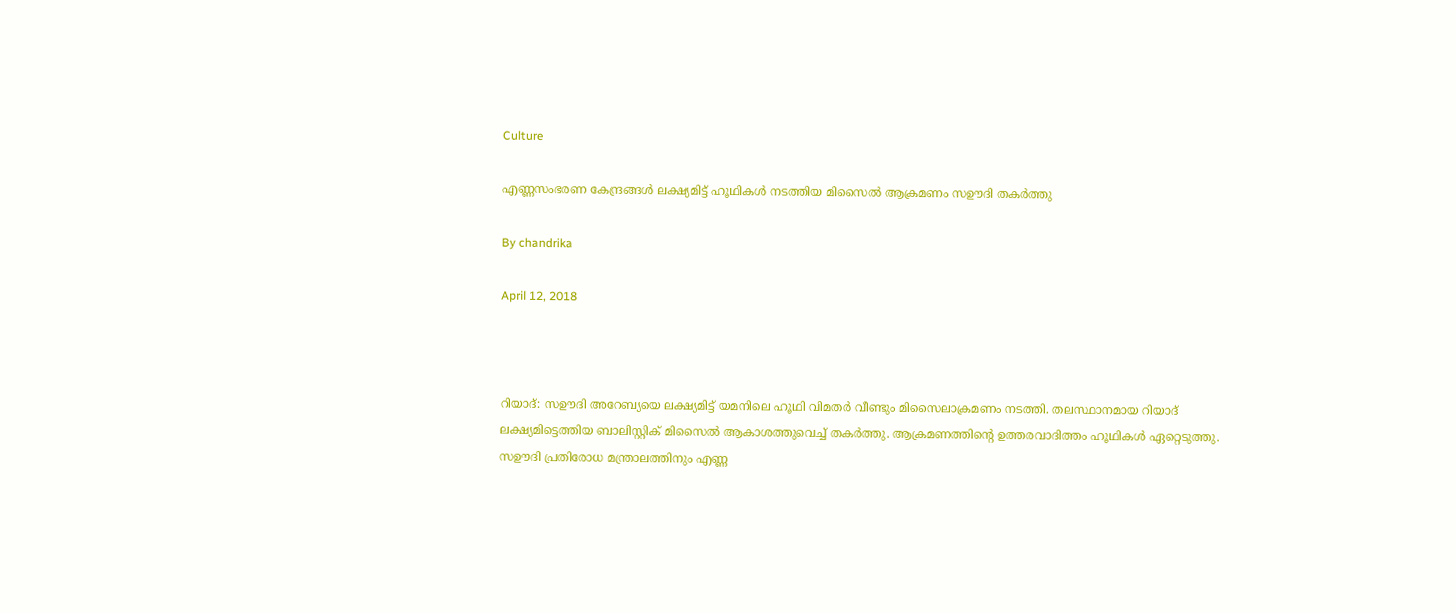Culture

എണ്ണസംഭരണ കേന്ദ്രങ്ങള്‍ ലക്ഷ്യമിട്ട് ഹൂഥികള്‍ നടത്തിയ മിസൈല്‍ ആക്രമണം സഊദി തകര്‍ത്തു

By chandrika

April 12, 2018



റിയാദ്: സഊദി അറേബ്യയെ ലക്ഷ്യമിട്ട് യമനിലെ ഹൂഥി വിമതര്‍ വീണ്ടും മിസൈലാക്രമണം നടത്തി. തലസ്ഥാനമായ റിയാദ് ലക്ഷ്യമിട്ടെത്തിയ ബാലിസ്റ്റിക് മിസൈല്‍ ആകാശത്തുവെച്ച് തകര്‍ത്തു. ആക്രമണത്തിന്റെ ഉത്തരവാദിത്തം ഹൂഥികള്‍ ഏറ്റെടുത്തു. സഊദി പ്രതിരോധ മന്ത്രാലത്തിനും എണ്ണ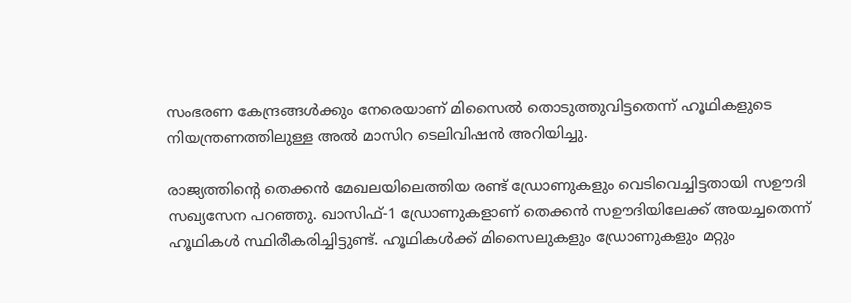സംഭരണ കേന്ദ്രങ്ങള്‍ക്കും നേരെയാണ് മിസൈല്‍ തൊടുത്തുവിട്ടതെന്ന് ഹൂഥികളുടെ നിയന്ത്രണത്തിലുള്ള അല്‍ മാസിറ ടെലിവിഷന്‍ അറിയിച്ചു.

രാജ്യത്തിന്റെ തെക്കന്‍ മേഖലയിലെത്തിയ രണ്ട് ഡ്രോണുകളും വെടിവെച്ചിട്ടതായി സഊദി സഖ്യസേന പറഞ്ഞു. ഖാസിഫ്-1 ഡ്രോണുകളാണ് തെക്കന്‍ സഊദിയിലേക്ക് അയച്ചതെന്ന് ഹൂഥികള്‍ സ്ഥിരീകരിച്ചിട്ടുണ്ട്. ഹൂഥികള്‍ക്ക് മിസൈലുകളും ഡ്രോണുകളും മറ്റും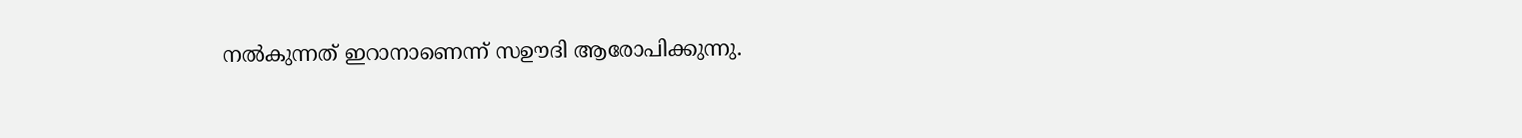നല്‍കുന്നത് ഇറാനാണെന്ന് സഊദി ആരോപിക്കുന്നു.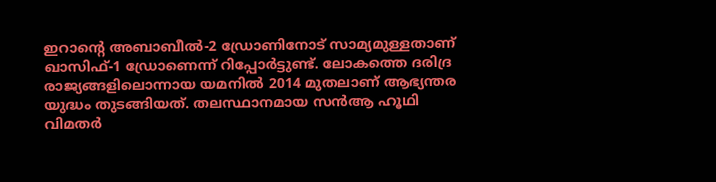ഇറാന്റെ അബാബീല്‍-2 ഡ്രോണിനോട് സാമ്യമുള്ളതാണ് ഖാസിഫ്-1 ഡ്രോണെന്ന് റിപ്പോര്‍ട്ടുണ്ട്. ലോകത്തെ ദരിദ്ര രാജ്യങ്ങളിലൊന്നായ യമനില്‍ 2014 മുതലാണ് ആഭ്യന്തര യുദ്ധം തുടങ്ങിയത്. തലസ്ഥാനമായ സന്‍ആ ഹൂഥി വിമതര്‍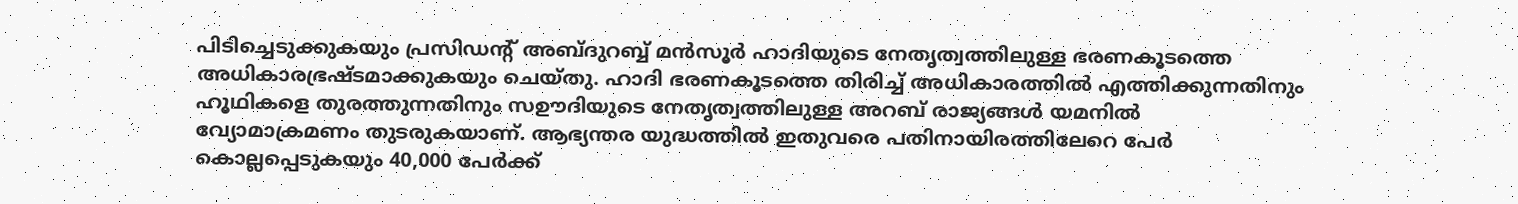പിടിച്ചെടുക്കുകയും പ്രസിഡന്റ് അബ്ദുറബ്ബ് മന്‍സൂര്‍ ഹാദിയുടെ നേതൃത്വത്തിലുള്ള ഭരണകൂടത്തെ അധികാരഭ്രഷ്ടമാക്കുകയും ചെയ്തു. ഹാദി ഭരണകൂടത്തെ തിരിച്ച് അധികാരത്തില്‍ എത്തിക്കുന്നതിനും ഹൂഥികളെ തുരത്തുന്നതിനും സഊദിയുടെ നേതൃത്വത്തിലുള്ള അറബ് രാജ്യങ്ങള്‍ യമനില്‍ വ്യോമാക്രമണം തുടരുകയാണ്. ആഭ്യന്തര യുദ്ധത്തില്‍ ഇതുവരെ പതിനായിരത്തിലേറെ പേര്‍ കൊല്ലപ്പെടുകയും 40,000 പേര്‍ക്ക്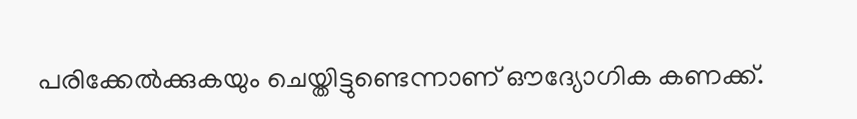പരിക്കേല്‍ക്കുകയും ചെയ്തിട്ടുണ്ടെന്നാണ് ഔദ്യോഗിക കണക്ക്.